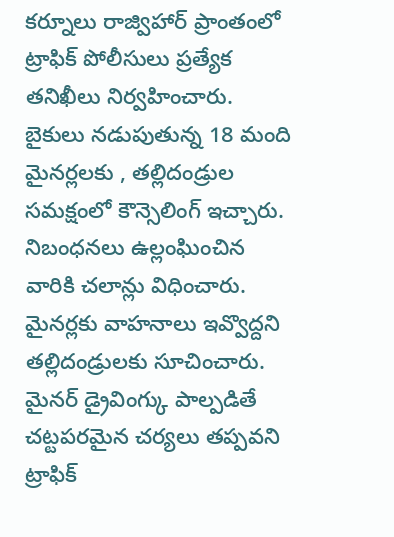కర్నూలు రాజ్విహార్ ప్రాంతంలో ట్రాఫిక్ పోలీసులు ప్రత్యేక తనిఖీలు నిర్వహించారు. బైకులు నడుపుతున్న 18 మంది మైనర్లలకు , తల్లిదండ్రుల సమక్షంలో కౌన్సెలింగ్ ఇచ్చారు. నిబంధనలు ఉల్లంఘించిన వారికి చలాన్లు విధించారు. మైనర్లకు వాహనాలు ఇవ్వొద్దని తల్లిదండ్రులకు సూచించారు. మైనర్ డ్రైవింగ్కు పాల్పడితే చట్టపరమైన చర్యలు తప్పవని ట్రాఫిక్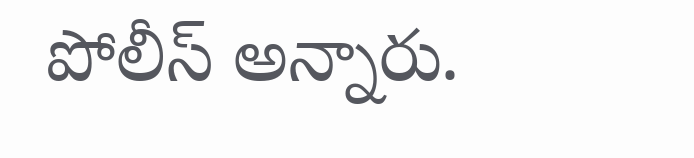పోలీస్ అన్నారు.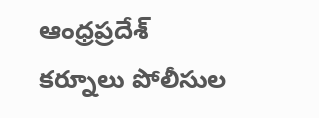ఆంధ్రప్రదేశ్
కర్నూలు పోలీసుల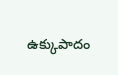ఉక్కుపాదం